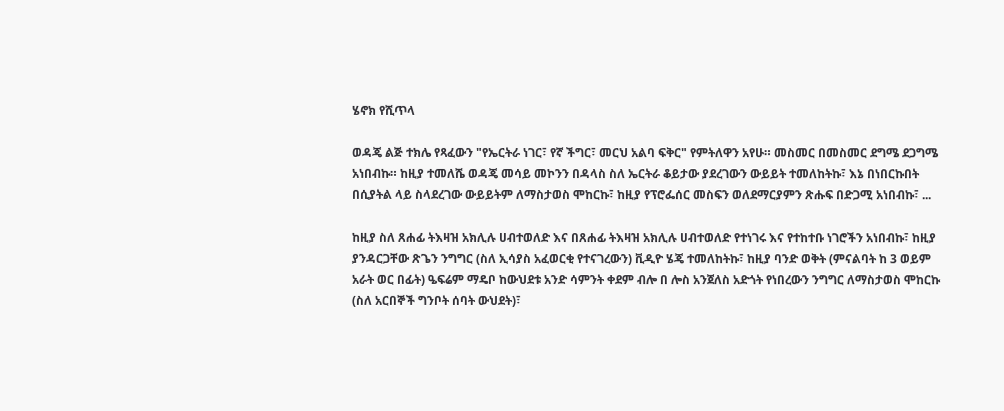ሄኖክ የሺጥላ

ወዳጄ ልጅ ተክሌ የጻፈውን "የኤርትራ ነገር፣ የኛ ችግር፣ መርህ አልባ ፍቅር" የምትለዋን አየሁ። መስመር በመስመር ደግሜ ደጋግሜ አነበብኩ። ከዚያ ተመለሼ ወዳጄ መሳይ መኮንን በዳላስ ስለ ኤርትራ ቆይታው ያደረገውን ውይይት ተመለከትኩ፣ እኔ በነበርኩበት በሲያትል ላይ ስላደረገው ውይይትም ለማስታወስ ሞከርኩ፣ ከዚያ የፕሮፌሰር መስፍን ወለደማርያምን ጽሑፍ በድጋሚ አነበብኩ፣ ...

ከዚያ ስለ ጸሐፊ ትእዛዝ አክሊሉ ሀብተወለድ እና በጸሐፊ ትእዛዝ አክሊሉ ሀብተወለድ የተነገሩ እና የተከተቡ ነገሮችን አነበብኩ፣ ከዚያ ያንዳርጋቸው ጽጌን ንግግር (ስለ ኢሳያስ አፈወርቂ የተናገረውን) ቪዲዮ ሄጄ ተመለከትኩ፣ ከዚያ ባንድ ወቅት (ምናልባት ከ 3 ወይም አራት ወር በፊት) ዔፍሬም ማዴቦ ከውህደቱ አንድ ሳምንት ቀደም ብሎ በ ሎስ አንጀለስ አድጎት የነበረውን ንግግር ለማስታወስ ሞከርኩ (ስለ አርበኞች ግንቦት ሰባት ውህደት)፣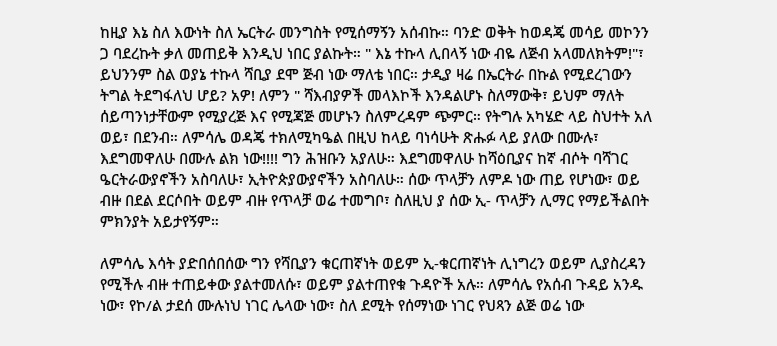ከዚያ እኔ ስለ እውነት ስለ ኤርትራ መንግስት የሚሰማኝን አሰብኩ። ባንድ ወቅት ከወዳጄ መሳይ መኮንን ጋ ባደረኩት ቃለ መጠይቅ እንዲህ ነበር ያልኩት። " እኔ ተኩላ ሊበላኝ ነው ብዬ ለጅብ አላመለክትም!"፣ ይህንንም ስል ወያኔ ተኩላ ሻቢያ ደሞ ጅብ ነው ማለቴ ነበር። ታዲያ ዛሬ በኤርትራ በኩል የሚደረገውን ትግል ትደግፋለህ ሆይ? አዎ! ለምን " ሻእብያዎች መላእኮች እንዳልሆኑ ስለማውቅ፣ ይህም ማለት ሰይጣንነታቸውም የሚያረጅ እና የሚጃጅ መሆኑን ስለምረዳም ጭምር። የትግሉ አካሄድ ላይ ስህተት አለ ወይ፣ በደንብ። ለምሳሌ ወዳጄ ተክለሚካዔል በዚህ ከላይ ባነሳሁት ጽሑፉ ላይ ያለው በሙሉ፣ እደግመዋለሁ በሙሉ ልክ ነው!!!! ግን ሕዝቡን አያለሁ። እደግመዋለሁ ከሻዕቢያና ከኛ ብሶት ባሻገር ዔርትራውያኖችን አስባለሁ፣ ኢትዮጵያውያኖችን አስባለሁ። ሰው ጥላቻን ለምዶ ነው ጠይ የሆነው፣ ወይ ብዙ በደል ደርሶበት ወይም ብዙ የጥላቻ ወሬ ተመግቦ፣ ስለዚህ ያ ሰው ኢ- ጥላቻን ሊማር የማይችልበት ምክንያት አይታየኝም።

ለምሳሌ እሳት ያድበሰበሰው ግን የሻቢያን ቁርጠኛነት ወይም ኢ-ቁርጠኛነት ሊነግረን ወይም ሊያስረዳን የሚችሉ ብዙ ተጠይቀው ያልተመለሱ፣ ወይም ያልተጠየቁ ጉዳዮች አሉ። ለምሳሌ የአሰብ ጉዳይ አንዱ ነው፣ የኮ/ል ታደሰ ሙሉነህ ነገር ሌላው ነው፣ ስለ ደሚት የሰማነው ነገር የህጻን ልጅ ወሬ ነው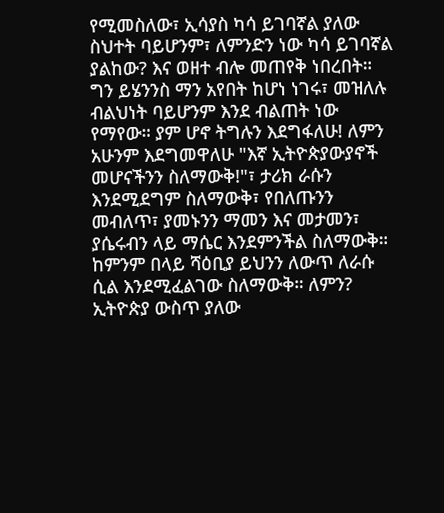የሚመስለው፣ ኢሳያስ ካሳ ይገባኛል ያለው ስህተት ባይሆንም፣ ለምንድን ነው ካሳ ይገባኛል ያልከው? እና ወዘተ ብሎ መጠየቅ ነበረበት። ግን ይሄንንስ ማን አየበት ከሆነ ነገሩ፣ መዝለሉ ብልህነት ባይሆንም እንደ ብልጠት ነው የማየው። ያም ሆኖ ትግሉን እደግፋለሁ! ለምን አሁንም እደግመዋለሁ "እኛ ኢትዮጵያውያኖች መሆናችንን ስለማውቅ!"፣ ታሪክ ራሱን እንደሚደግም ስለማውቅ፣ የበለጡንን መብለጥ፣ ያመኑንን ማመን እና መታመን፣ ያሴሩብን ላይ ማሴር እንደምንችል ስለማውቅ። ከምንም በላይ ሻዕቢያ ይህንን ለውጥ ለራሱ ሲል እንደሚፈልገው ስለማውቅ። ለምን? ኢትዮጵያ ውስጥ ያለው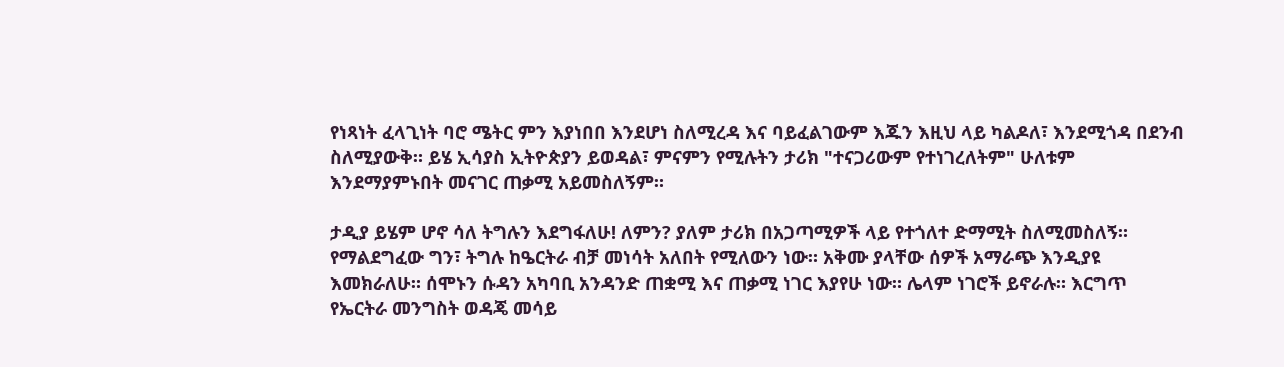የነጻነት ፈላጊነት ባሮ ሜትር ምን እያነበበ እንደሆነ ስለሚረዳ እና ባይፈልገውም እጁን እዚህ ላይ ካልዶለ፣ እንደሚጎዳ በደንብ ስለሚያውቅ። ይሄ ኢሳያስ ኢትዮጵያን ይወዳል፣ ምናምን የሚሉትን ታሪክ "ተናጋሪውም የተነገረለትም" ሁለቱም እንደማያምኑበት መናገር ጠቃሚ አይመስለኝም።

ታዲያ ይሄም ሆኖ ሳለ ትግሉን እደግፋለሁ! ለምን? ያለም ታሪክ በአጋጣሚዎች ላይ የተጎለተ ድማሚት ስለሚመስለኝ። የማልደግፈው ግን፣ ትግሉ ከዔርትራ ብቻ መነሳት አለበት የሚለውን ነው። አቅሙ ያላቸው ሰዎች አማራጭ እንዲያዩ እመክራለሁ። ሰሞኑን ሱዳን አካባቢ አንዳንድ ጠቋሚ እና ጠቃሚ ነገር እያየሁ ነው። ሌላም ነገሮች ይኖራሉ። እርግጥ የኤርትራ መንግስት ወዳጄ መሳይ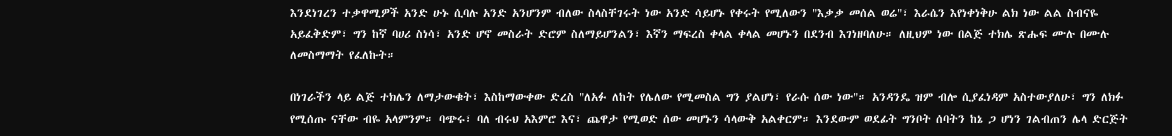እንደነገረን ተቃዋሚዎች አንድ ሁኑ ሲባሉ አንድ አንሆንም ብለው ስላስቸገሩት ነው አንድ ሳይሆኑ የቀሩት የሚለውን "እቃቃ መሰል ወሬ"፣ እራሴን እየነቀነቅሁ ልክ ነው ልል ስብናዬ አይፈቅድም፣ ግን ከኛ ባሀሪ ስነሳ፣ አንድ ሆኖ መስራት ድሮም ስለማይሆንልን፣ እኛን ማፍረስ ቀላል ቀላል መሆኑን በደንብ እገነዘባለሁ። ለዚህም ነው በልጅ ተክሌ ጽሑፍ ሙሉ በሙሉ ለመስማማት የፈለኩት።

በነገራችን ላይ ልጅ ተክሌን ለማታውቁት፣ እስከማውቀው ድረስ "ለአፉ ለከት የሌለው የሚመስል ግን ያልሆነ፣ የራሱ ሰው ነው"። አንዳንዴ ዝም ብሎ ሲያፈነዳም አስተውያለሁ፣ ግን ለክፉ የሚሰጡ ናቸው ብዬ አላምንም። ባጭሩ፣ ባለ ብሩህ አእምሮ እና፣ ጨዋታ የሚወድ ሰው መሆኑን ሳላውቅ አልቀርም። እንደውም ወደፊት ግንቦት ሰባትን ከኔ ጋ ሆነን ገልብጠን ሌላ ድርጅት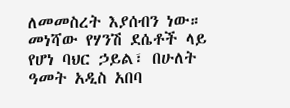ለመመስረት እያሰብን ነው። መነሻው የሃንሽ ደሴቶች ላይ የሆነ ባህር ኃይል፣ በሁለት ዓመት አዲስ አበባ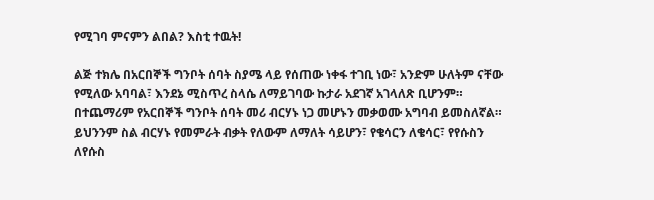የሚገባ ምናምን ልበል? እስቲ ተዉት!

ልጅ ተክሌ በአርበኞች ግንቦት ሰባት ስያሜ ላይ የሰጠው ነቀፋ ተገቢ ነው፣ አንድም ሁለትም ናቸው የሚለው አባባል፣ እንደኔ ሚስጥረ ስላሴ ለማይገባው ኩታራ አደገኛ አገላለጽ ቢሆንም። በተጨማሪም የአርበኞች ግንቦት ሰባት መሪ ብርሃኑ ነጋ መሆኑን መቃወሙ አግባብ ይመስለኛል። ይህንንም ስል ብርሃኑ የመምራት ብቃት የለውም ለማለት ሳይሆን፣ የቄሳርን ለቄሳር፣ የየሱስን ለየሱስ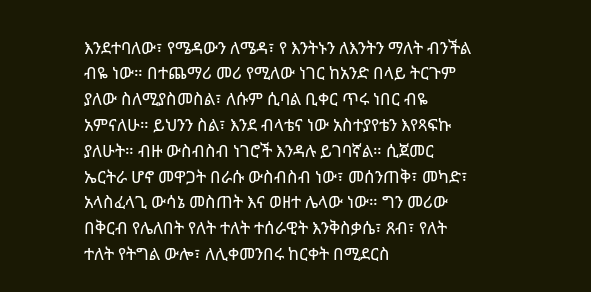እንደተባለው፣ የሜዳውን ለሜዳ፣ የ እንትኑን ለእንትን ማለት ብንችል ብዬ ነው። በተጨማሪ መሪ የሚለው ነገር ከአንድ በላይ ትርጉም ያለው ስለሚያስመስል፣ ለሱም ሲባል ቢቀር ጥሩ ነበር ብዬ አምናለሁ። ይህንን ስል፣ እንደ ብላቴና ነው አስተያየቴን እየጻፍኩ ያለሁት። ብዙ ውስብስብ ነገሮች እንዳሉ ይገባኛል። ሲጀመር ኤርትራ ሆኖ መዋጋት በራሱ ውስብስብ ነው፣ መሰንጠቅ፣ መካድ፣ አላስፈላጊ ውሳኔ መስጠት እና ወዘተ ሌላው ነው። ግን መሪው በቅርብ የሌለበት የለት ተለት ተሰራዊት እንቅስቃሴ፣ ጸብ፣ የለት ተለት የትግል ውሎ፣ ለሊቀመንበሩ ከርቀት በሚደርስ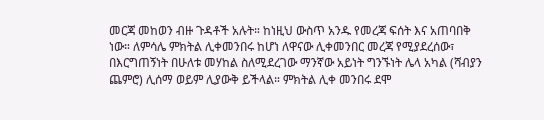መርጃ መከወን ብዙ ጉዳቶች አሉት። ከነዚህ ውስጥ አንዱ የመረጃ ፍሰት እና አጠባበቅ ነው። ለምሳሌ ምክትል ሊቀመንበሩ ከሆነ ለዋናው ሊቀመንበር መረጃ የሚያደረሰው፣ በእርግጠኝነት በሁለቱ መሃከል ስለሚደረገው ማንኛው አይነት ግንኙነት ሌላ አካል (ሻብያን ጨምሮ) ሊሰማ ወይም ሊያውቅ ይችላል። ምክትል ሊቀ መንበሩ ደሞ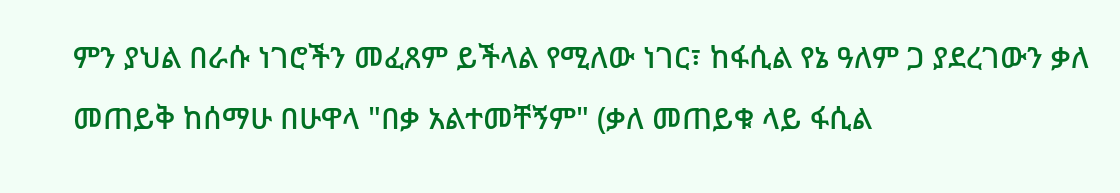ምን ያህል በራሱ ነገሮችን መፈጸም ይችላል የሚለው ነገር፣ ከፋሲል የኔ ዓለም ጋ ያደረገውን ቃለ መጠይቅ ከሰማሁ በሁዋላ "በቃ አልተመቸኝም" (ቃለ መጠይቁ ላይ ፋሲል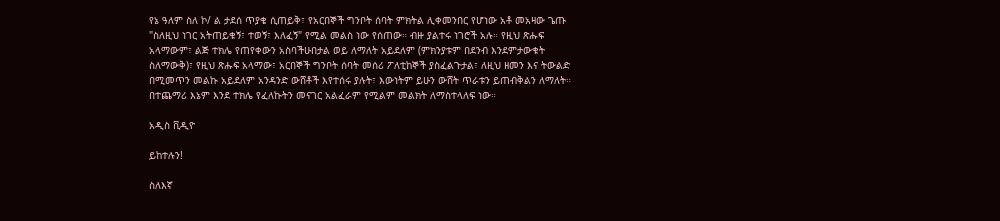የኔ ዓለም ስለ ኮ/ ል ታደሰ ጥያቄ ሲጠይቅ፣ የአርበኞች ግንቦት ሰባት ምክትል ሊቀመንበር የሆነው አቶ መአዛው ጌጡ "ስለዚህ ነገር አትጠይቁኝ፣ ተወኝ፣ እለፈኝ" የሚል መልስ ነው የሰጠው። ብዙ ያልተሩ ነገሮች አሉ። የዚህ ጽሑፍ አላማውም፣ ልጅ ተክሌ የጠየቀውን አስባችሁበታል ወይ ለማለት አይደለም (ምክንያቱም በደንብ እንደምታውቁት ስለማውቅ)፣ የዚህ ጽሑፍ አላማው፣ አርበኞች ግንቦት ሰባት መሰሪ ፖለቲከኞች ያስፈልጉታል፣ ለዚህ ዘመን እና ትውልድ በሚመጥን መልኩ አይደለም አንዳንድ ውሸቶች እየተሰሩ ያሉት፣ እውነትም ይሁን ውሸት ጥራቱን ይጠብቅልን ለማለት። በተጨማሪ እኔም እንደ ተክሌ የፈለኩትን መናገር አልፈራም የሚልም መልክት ለማስተላለፍ ነው።

አዲስ ቪዲዮ

ይከተሉን!

ስለእኛ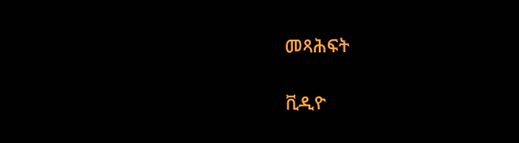መጻሕፍት

ቪዲዮ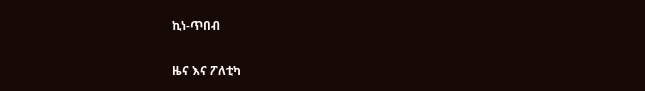ኪነ-ጥበብ

ዜና እና ፖለቲካ